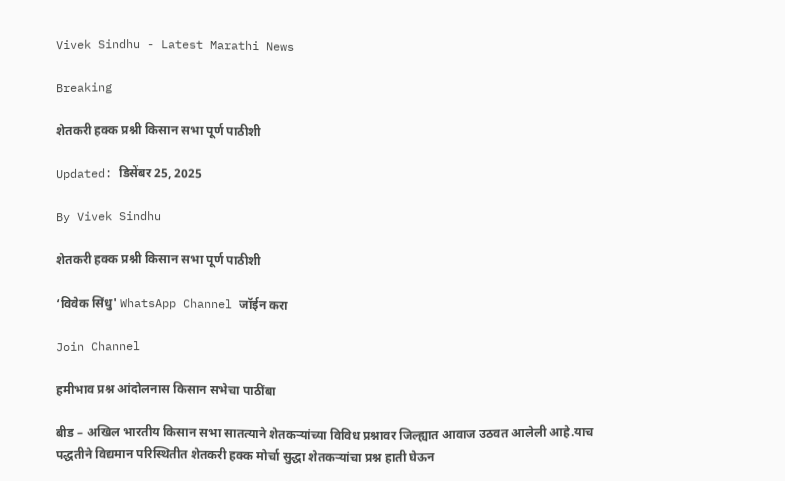Vivek Sindhu - Latest Marathi News

Breaking

शेतकरी हक्क प्रश्नी किसान सभा पूर्ण पाठीशी

Updated: डिसेंबर 25, 2025

By Vivek Sindhu

शेतकरी हक्क प्रश्नी किसान सभा पूर्ण पाठीशी

‘विवेक सिंधु' WhatsApp Channel जॉईन करा

Join Channel

हमीभाव प्रश्न आंदोलनास किसान सभेचा पाठींबा

बीड – अखिल भारतीय किसान सभा सातत्याने शेतकऱ्यांच्या विविध प्रश्नावर जिल्ह्यात आवाज उठवत आलेली आहे.याच पद्धतीने विद्यमान परिस्थितीत शेतकरी हक्क मोर्चा सुद्धा शेतकऱ्यांचा प्रश्न हाती घेऊन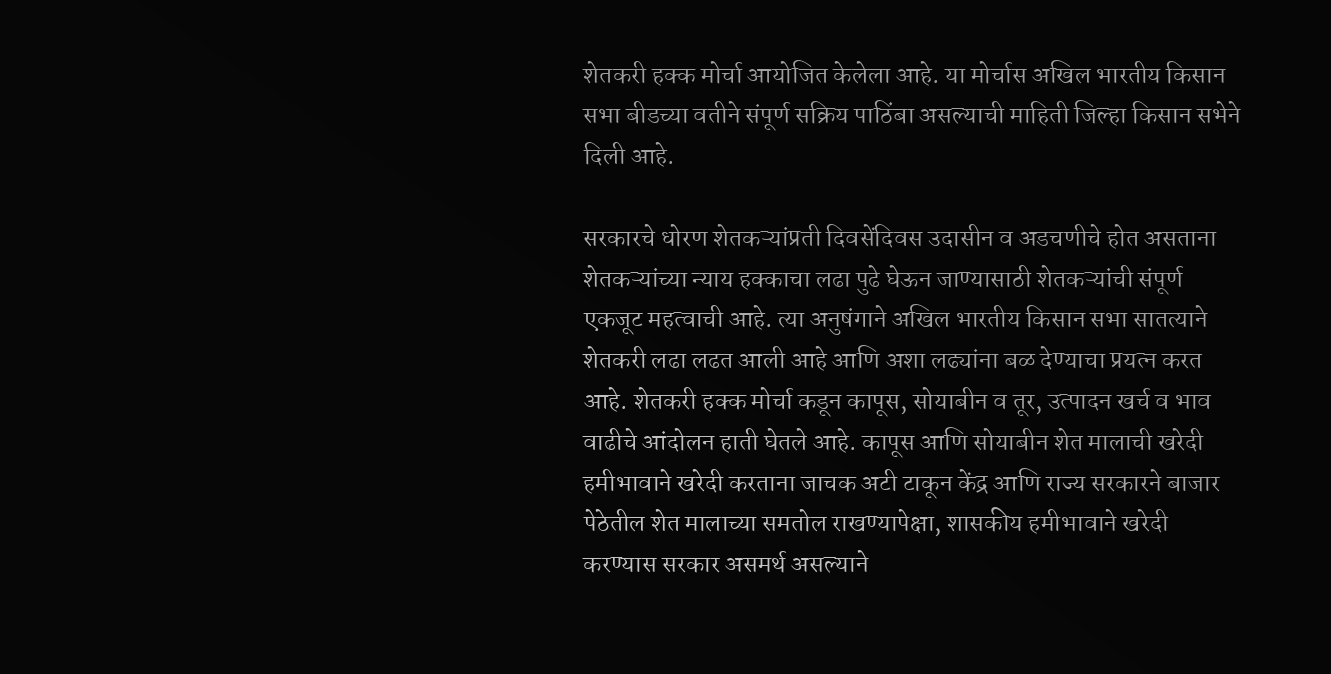शेतकरी हक्क मोर्चा आयोजित केलेला आहे. या मोर्चास अखिल भारतीय किसान सभा बीडच्या वतीने संपूर्ण सक्रिय पाठिंबा असल्याची माहिती जिल्हा किसान सभेने दिली आहे.

सरकारचे धोरण शेतकऱ्यांप्रती दिवसेंदिवस उदासीन व अडचणीचे होत असताना शेतकऱ्यांच्या न्याय हक्काचा लढा पुढे घेऊन जाण्यासाठी शेतकऱ्यांची संपूर्ण एकजूट महत्वाची आहे. त्या अनुषंगाने अखिल भारतीय किसान सभा सातत्याने शेतकरी लढा लढत आली आहे आणि अशा लढ्यांना बळ देण्याचा प्रयत्न करत आहे. शेतकरी हक्क मोर्चा कडून कापूस, सोयाबीन व तूर, उत्पादन खर्च व भाव वाढीचे आंदोलन हाती घेतले आहे. कापूस आणि सोयाबीन शेत मालाची खरेदी हमीभावाने खरेदी करताना जाचक अटी टाकून केंद्र आणि राज्य सरकारने बाजार पेठेतील शेत मालाच्या समतोल राखण्यापेक्षा, शासकीय हमीभावाने खरेदी करण्यास सरकार असमर्थ असल्याने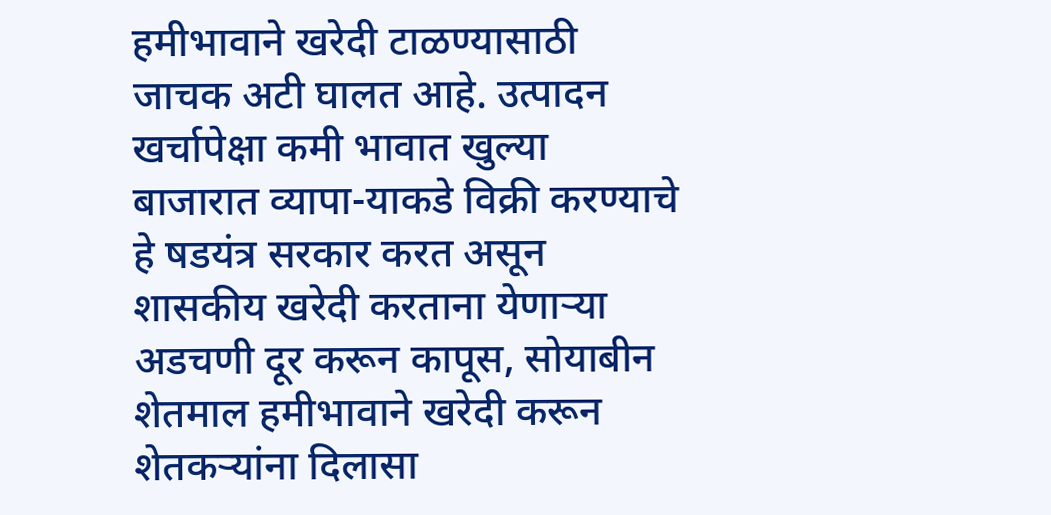हमीभावाने खरेदी टाळण्यासाठी जाचक अटी घालत आहे. उत्पादन खर्चापेक्षा कमी भावात खुल्या बाजारात व्यापा-याकडे विक्री करण्याचे हे षडयंत्र सरकार करत असून शासकीय खरेदी करताना येणाऱ्या अडचणी दूर करून कापूस, सोयाबीन शेतमाल हमीभावाने खरेदी करून शेतकऱ्यांना दिलासा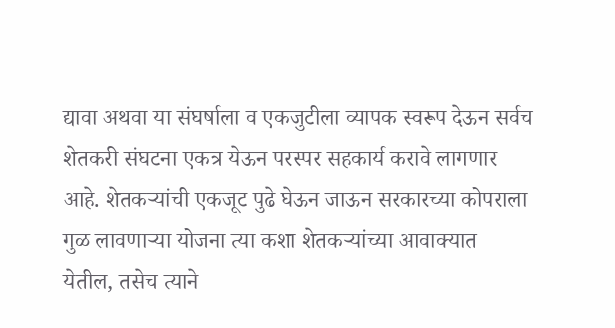द्यावा अथवा या संघर्षाला व एकजुटीला व्यापक स्वरूप देऊन सर्वच शेतकरी संघटना एकत्र येऊन परस्पर सहकार्य करावे लागणार आहे. शेतकऱ्यांची एकजूट पुढे घेऊन जाऊन सरकारच्या कोपराला गुळ लावणाऱ्या योजना त्या कशा शेतकऱ्यांच्या आवाक्यात येतील, तसेच त्याने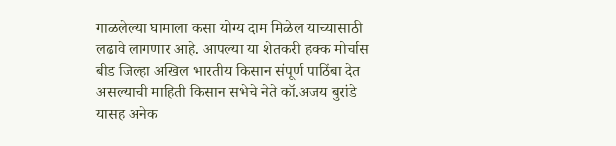गाळलेल्या घामाला कसा योग्य दाम मिळेल याच्यासाठी लढावे लागणार आहे. आपल्या या शेतकरी हक्क मोर्चास बीड जिल्हा अखिल भारतीय किसान संपूर्ण पाठिंबा देत असल्याची माहिती किसान सभेचे नेते कॉ.अजय बुरांडे यासह अनेक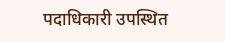पदाधिकारी उपस्थित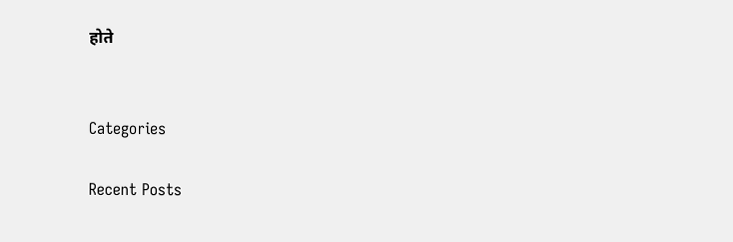होते


Categories

Recent Posts